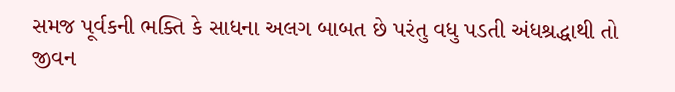સમજ પૂર્વકની ભક્તિ કે સાધના અલગ બાબત છે પરંતુ વધુ પડતી અંધશ્રદ્ધાથી તો જીવન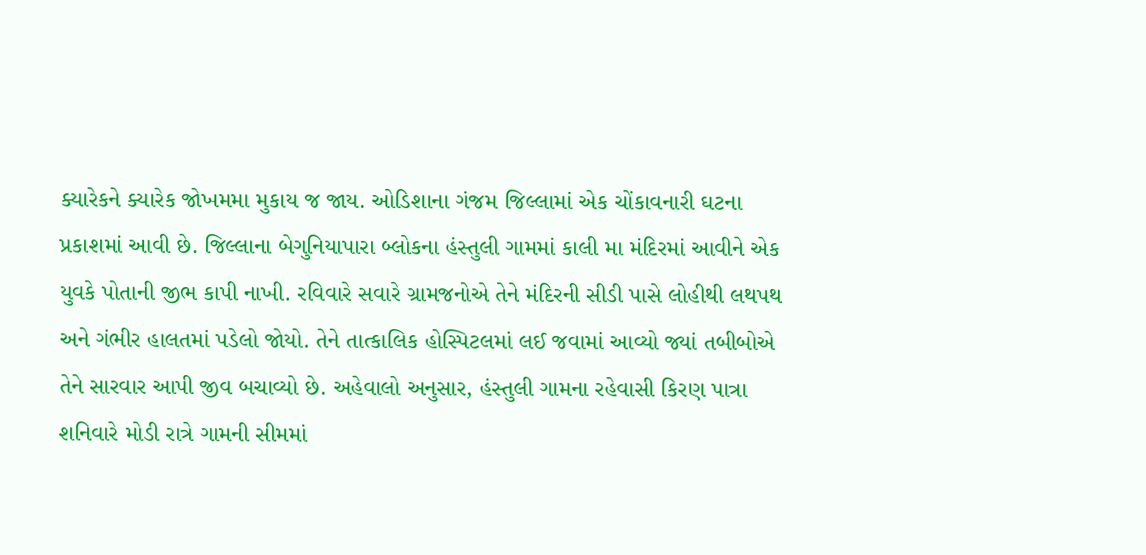ક્યારેકને ક્યારેક જોખમમા મુકાય જ જાય. ઓડિશાના ગંજમ જિલ્લામાં એક ચોંકાવનારી ઘટના પ્રકાશમાં આવી છે. જિલ્લાના બેગુનિયાપારા બ્લોકના હંસ્તુલી ગામમાં કાલી મા મંદિરમાં આવીને એક યુવકે પોતાની જીભ કાપી નાખી. રવિવારે સવારે ગ્રામજનોએ તેને મંદિરની સીડી પાસે લોહીથી લથપથ અને ગંભીર હાલતમાં પડેલો જોયો. તેને તાત્કાલિક હોસ્પિટલમાં લઈ જવામાં આવ્યો જ્યાં તબીબોએ તેને સારવાર આપી જીવ બચાવ્યો છે. અહેવાલો અનુસાર, હંસ્તુલી ગામના રહેવાસી કિરણ પાત્રા શનિવારે મોડી રાત્રે ગામની સીમમાં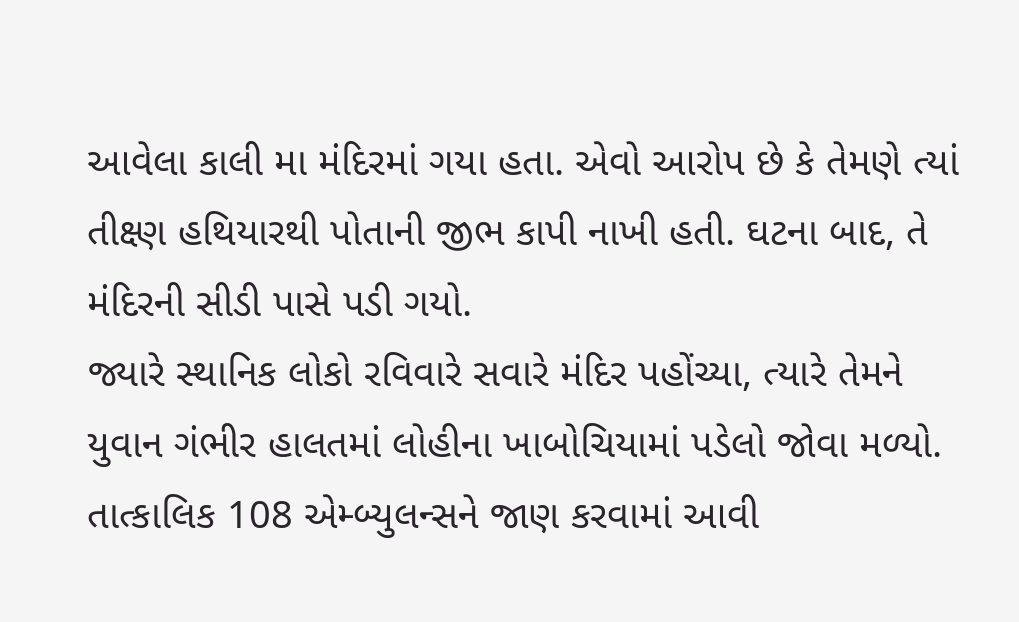આવેલા કાલી મા મંદિરમાં ગયા હતા. એવો આરોપ છે કે તેમણે ત્યાં તીક્ષ્ણ હથિયારથી પોતાની જીભ કાપી નાખી હતી. ઘટના બાદ, તે મંદિરની સીડી પાસે પડી ગયો.
જ્યારે સ્થાનિક લોકો રવિવારે સવારે મંદિર પહોંચ્યા, ત્યારે તેમને યુવાન ગંભીર હાલતમાં લોહીના ખાબોચિયામાં પડેલો જોવા મળ્યો. તાત્કાલિક 108 એમ્બ્યુલન્સને જાણ કરવામાં આવી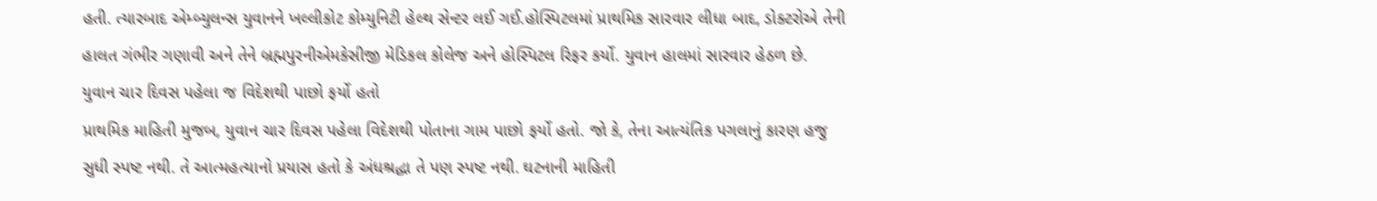હતી. ત્યારબાદ એમ્બ્યુલન્સ યુવાનને ખલ્લીકોટ કોમ્યુનિટી હેલ્થ સેન્ટર લઈ ગઈ.હોસ્પિટલમાં પ્રાથમિક સારવાર લીધા બાદ, ડોક્ટરોએ તેની હાલત ગંભીર ગણાવી અને તેને બ્રહ્મપુરનીએમકેસીજી મેડિકલ કોલેજ અને હોસ્પિટલ રિફર કર્યો. યુવાન હાલમાં સારવાર હેઠળ છે.
યુવાન ચાર દિવસ પહેલા જ વિદેશથી પાછો ફર્યો હતો
પ્રાથમિક માહિતી મુજબ, યુવાન ચાર દિવસ પહેલા વિદેશથી પોતાના ગામ પાછો ફર્યો હતો. જો કે, તેના આત્યંતિક પગલાનું કારણ હજુ સુધી સ્પષ્ટ નથી. તે આત્મહત્યાનો પ્રયાસ હતો કે અંધશ્રદ્ધા તે પણ સ્પષ્ટ નથી. ઘટનાની માહિતી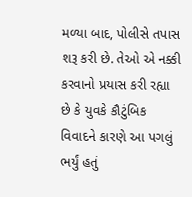મળ્યા બાદ, પોલીસે તપાસ શરૂ કરી છે. તેઓ એ નક્કી કરવાનો પ્રયાસ કરી રહ્યા છે કે યુવકે કૌટુંબિક વિવાદને કારણે આ પગલું ભર્યું હતું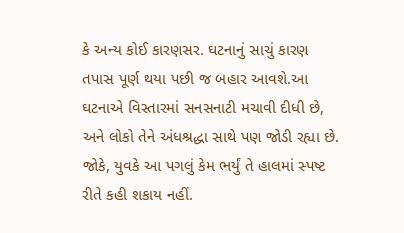કે અન્ય કોઈ કારણસર. ઘટનાનું સાચું કારણ તપાસ પૂર્ણ થયા પછી જ બહાર આવશે.આ ઘટનાએ વિસ્તારમાં સનસનાટી મચાવી દીધી છે, અને લોકો તેને અંધશ્રદ્ધા સાથે પણ જોડી રહ્યા છે. જોકે, યુવકે આ પગલું કેમ ભર્યું તે હાલમાં સ્પષ્ટ રીતે કહી શકાય નહીં.